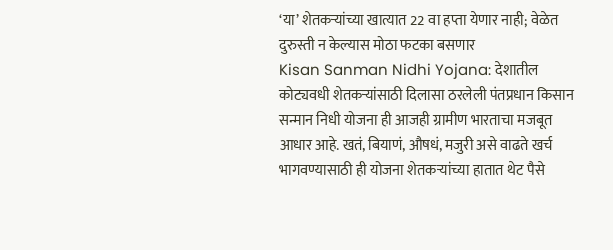‘या’ शेतकऱ्यांच्या खात्यात 22 वा हप्ता येणार नाही; वेळेत दुरुस्ती न केल्यास मोठा फटका बसणार
Kisan Sanman Nidhi Yojana: देशातील कोट्यवधी शेतकऱ्यांसाठी दिलासा ठरलेली पंतप्रधान किसान सन्मान निधी योजना ही आजही ग्रामीण भारताचा मजबूत आधार आहे. खतं, बियाणं, औषधं, मजुरी असे वाढते खर्च भागवण्यासाठी ही योजना शेतकऱ्यांच्या हातात थेट पैसे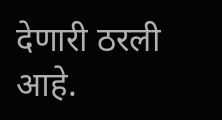देणारी ठरली आहे.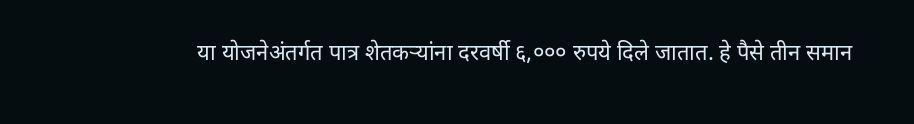या योजनेअंतर्गत पात्र शेतकऱ्यांना दरवर्षी ६,००० रुपये दिले जातात. हे पैसे तीन समान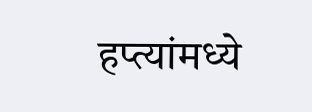हप्त्यांमध्ये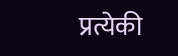प्रत्येकी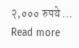२,००० रुपये … Read more